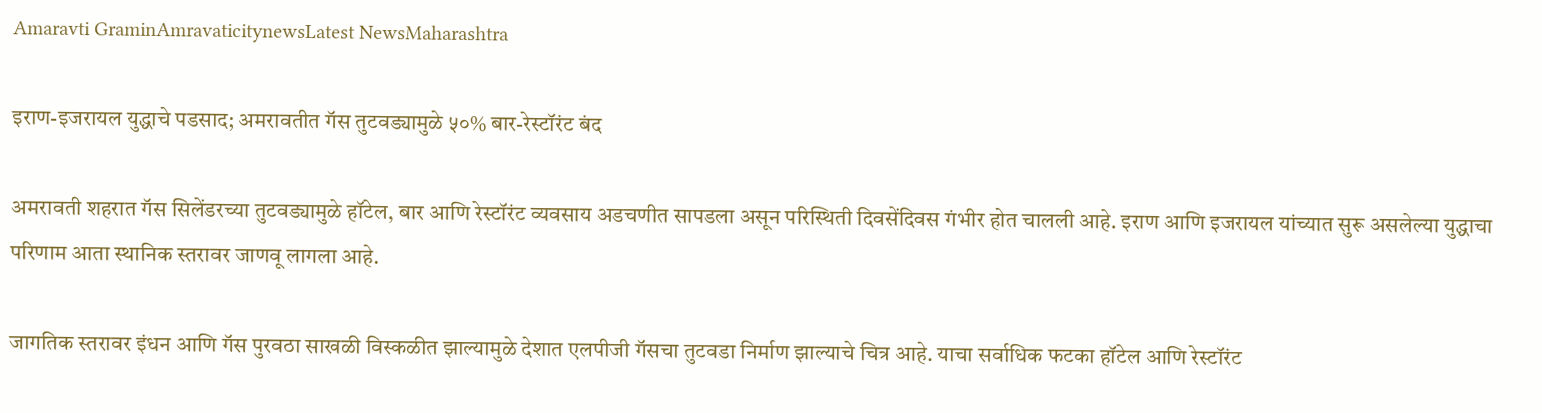Amaravti GraminAmravaticitynewsLatest NewsMaharashtra

इराण-इजरायल युद्धाचे पडसाद; अमरावतीत गॅस तुटवड्यामुळे ५०% बार-रेस्टॉरंट बंद

अमरावती शहरात गॅस सिलेंडरच्या तुटवड्यामुळे हॉटेल, बार आणि रेस्टॉरंट व्यवसाय अडचणीत सापडला असून परिस्थिती दिवसेंदिवस गंभीर होत चालली आहे. इराण आणि इजरायल यांच्यात सुरू असलेल्या युद्धाचा परिणाम आता स्थानिक स्तरावर जाणवू लागला आहे.

जागतिक स्तरावर इंधन आणि गॅस पुरवठा साखळी विस्कळीत झाल्यामुळे देशात एलपीजी गॅसचा तुटवडा निर्माण झाल्याचे चित्र आहे. याचा सर्वाधिक फटका हॉटेल आणि रेस्टॉरंट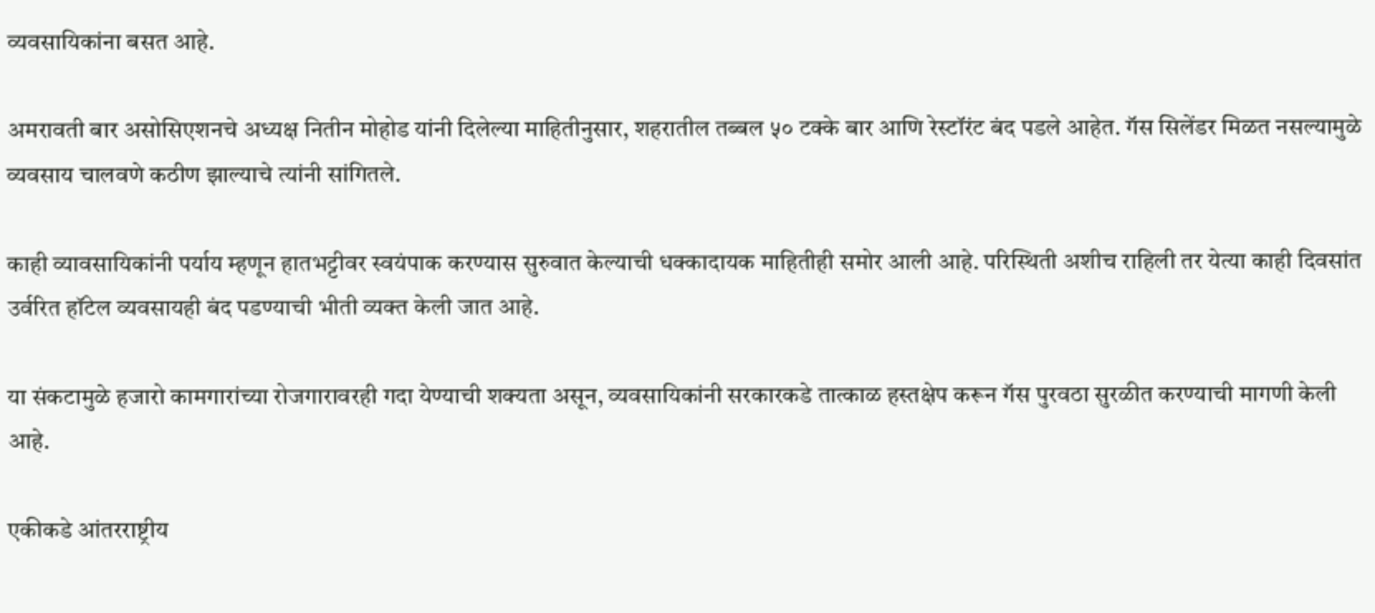व्यवसायिकांना बसत आहे.

अमरावती बार असोसिएशनचे अध्यक्ष नितीन मोहोड यांनी दिलेल्या माहितीनुसार, शहरातील तब्बल ५० टक्के बार आणि रेस्टॉरंट बंद पडले आहेत. गॅस सिलेंडर मिळत नसल्यामुळे व्यवसाय चालवणे कठीण झाल्याचे त्यांनी सांगितले.

काही व्यावसायिकांनी पर्याय म्हणून हातभट्टीवर स्वयंपाक करण्यास सुरुवात केल्याची धक्कादायक माहितीही समोर आली आहे. परिस्थिती अशीच राहिली तर येत्या काही दिवसांत उर्वरित हॉटेल व्यवसायही बंद पडण्याची भीती व्यक्त केली जात आहे.

या संकटामुळे हजारो कामगारांच्या रोजगारावरही गदा येण्याची शक्यता असून, व्यवसायिकांनी सरकारकडे तात्काळ हस्तक्षेप करून गॅस पुरवठा सुरळीत करण्याची मागणी केली आहे.

एकीकडे आंतरराष्ट्रीय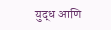युद्ध आणि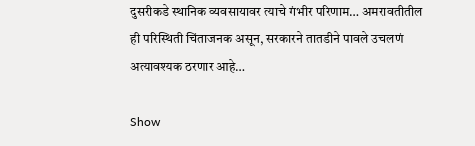दुसरीकडे स्थानिक व्यवसायावर त्याचे गंभीर परिणाम… अमरावतीतील ही परिस्थिती चिंताजनक असून, सरकारने तातडीने पावले उचलणं अत्यावश्यक ठरणार आहे…

Show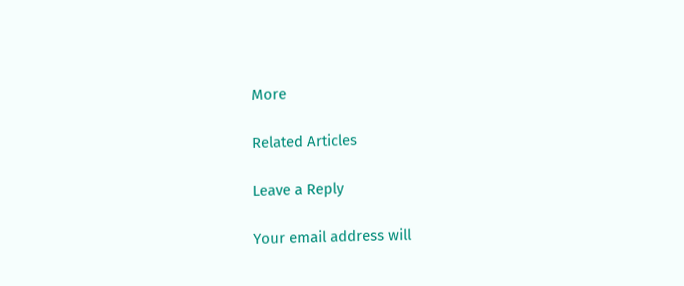More

Related Articles

Leave a Reply

Your email address will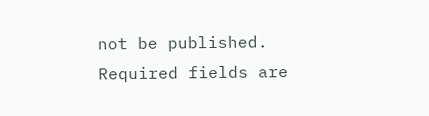not be published. Required fields are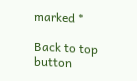marked *

Back to top button